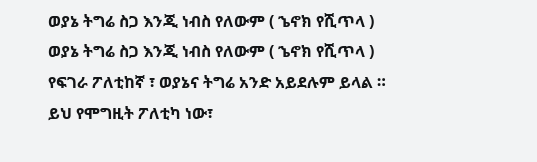ወያኔ ትግሬ ስጋ እንጂ ነብስ የለውም ( ኄኖክ የሺጥላ )
ወያኔ ትግሬ ስጋ እንጂ ነብስ የለውም ( ኄኖክ የሺጥላ )
የፍገራ ፖለቲከኛ ፣ ወያኔና ትግሬ አንድ አይደሉም ይላል ።
ይህ የሞግዚት ፖለቲካ ነው፣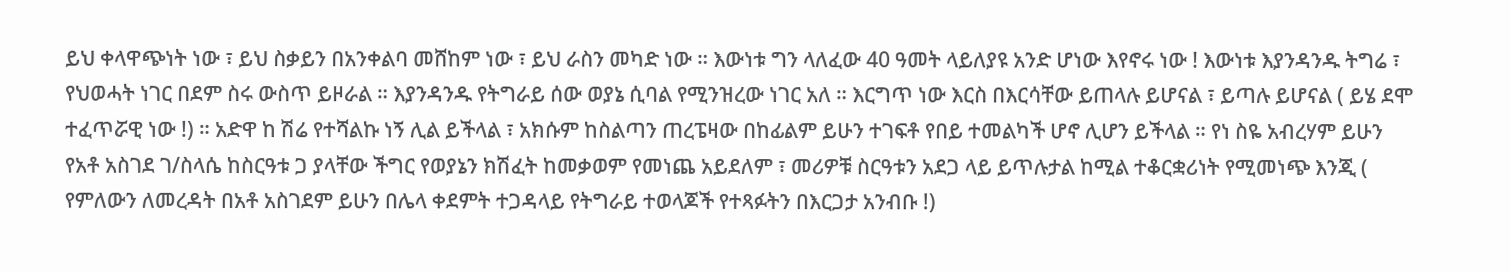ይህ ቀላዋጭነት ነው ፣ ይህ ስቃይን በአንቀልባ መሸከም ነው ፣ ይህ ራስን መካድ ነው ። እውነቱ ግን ላለፈው 40 ዓመት ላይለያዩ አንድ ሆነው እየኖሩ ነው ! እውነቱ እያንዳንዱ ትግሬ ፣ የህወሓት ነገር በደም ስሩ ውስጥ ይዞራል ። እያንዳንዱ የትግራይ ሰው ወያኔ ሲባል የሚንዝረው ነገር አለ ። እርግጥ ነው እርስ በእርሳቸው ይጠላሉ ይሆናል ፣ ይጣሉ ይሆናል ( ይሄ ደሞ ተፈጥሯዊ ነው !) ። አድዋ ከ ሽሬ የተሻልኩ ነኝ ሊል ይችላል ፣ አክሱም ከስልጣን ጠረፔዛው በከፊልም ይሁን ተገፍቶ የበይ ተመልካች ሆኖ ሊሆን ይችላል ። የነ ስዬ አብረሃም ይሁን የአቶ አስገደ ገ/ስላሴ ከስርዓቱ ጋ ያላቸው ችግር የወያኔን ክሽፈት ከመቃወም የመነጨ አይደለም ፣ መሪዎቹ ስርዓቱን አደጋ ላይ ይጥሉታል ከሚል ተቆርቋሪነት የሚመነጭ እንጂ ( የምለውን ለመረዳት በአቶ አስገደም ይሁን በሌላ ቀደምት ተጋዳላይ የትግራይ ተወላጆች የተጻፉትን በእርጋታ አንብቡ !)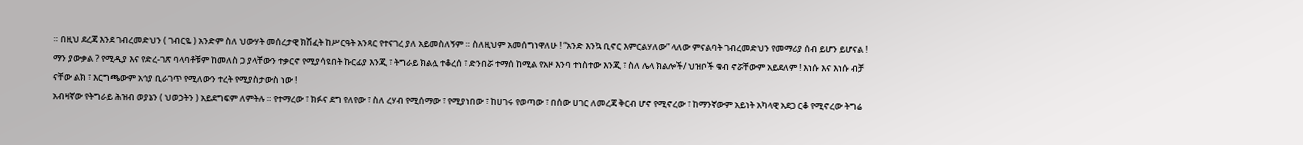። በዚህ ደረጃ እንደ ገብረመድህን ( ገብርዬ ) አንድም ስለ ህውሃት መሰረታዊ ክሽፈት ከሥርዓት አንጻር የተናገረ ያለ አይመስለኝም ። ስለዚህም አመሰግነዋለሁ ! “አንድ እንኳ ቢኖር እምርልሃለው” ላለው ምናልባት ገብረመድህን የመማሪያ ሰብ ይሆን ይሆናል ! ማን ያውቃል ? የሚዲያ እና የድረ-ገጽ ባላባቶቹም ከመለስ ጋ ያላቸውን ተቃርኖ የሚያሳዩበት ኩርፊያ እንጂ ፣ ትግራይ ክልሏ ተቆረሰ ፣ ድንበሯ ተማሰ ከሚል የአዞ እንባ ተነስተው እንጂ ፣ ስለ ሌላ ክልሎች/ ህዝቦች ቁብ ኖሯቸውም አይደለም ! እነሱ እና እነሱ ብቻ ናቸው ልክ ፣ እርግጫውም አኅያ ቢራገጥ የሚለውን ተረት የሚያስታውስ ነው !
አብዛኛው የትግራይ ሕዝብ ወያኔን ( ህወኃትን ) አይደግፍም ለምትሉ ። የተማረው ፣ ክፉና ደግ የለየው ፣ ስለ ረሃብ የሚሰማው ፣ የሚያነበው ፣ ከሀገሩ የወጣው ፣ በሰው ሀገር ለመረጃ ቅርብ ሆኖ የሚኖረው ፣ ከማንኛውም አይነት አካላዊ አደጋ ርቆ የሚኖረው ትግሬ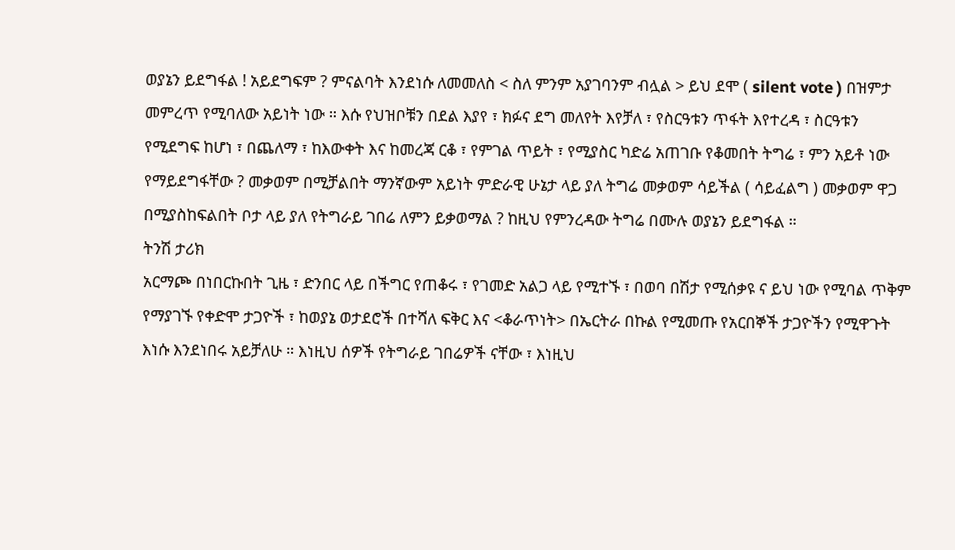ወያኔን ይደግፋል ! አይደግፍም ? ምናልባት እንደነሱ ለመመለስ < ስለ ምንም አያገባንም ብሏል > ይህ ደሞ ( silent vote ) በዝምታ መምረጥ የሚባለው አይነት ነው ። እሱ የህዝቦቹን በደል እያየ ፣ ክፉና ደግ መለየት እየቻለ ፣ የስርዓቱን ጥፋት እየተረዳ ፣ ስርዓቱን የሚደግፍ ከሆነ ፣ በጨለማ ፣ ከእውቀት እና ከመረጃ ርቆ ፣ የምገል ጥይት ፣ የሚያስር ካድሬ አጠገቡ የቆመበት ትግሬ ፣ ምን አይቶ ነው የማይደግፋቸው ? መቃወም በሚቻልበት ማንኛውም አይነት ምድራዊ ሁኔታ ላይ ያለ ትግሬ መቃወም ሳይችል ( ሳይፈልግ ) መቃወም ዋጋ በሚያስከፍልበት ቦታ ላይ ያለ የትግራይ ገበሬ ለምን ይቃወማል ? ከዚህ የምንረዳው ትግሬ በሙሉ ወያኔን ይደግፋል ።
ትንሽ ታሪክ
አርማጮ በነበርኩበት ጊዜ ፣ ድንበር ላይ በችግር የጠቆሩ ፣ የገመድ አልጋ ላይ የሚተኙ ፣ በወባ በሽታ የሚሰቃዩ ና ይህ ነው የሚባል ጥቅም የማያገኙ የቀድሞ ታጋዮች ፣ ከወያኔ ወታደሮች በተሻለ ፍቅር እና <ቆራጥነት> በኤርትራ በኩል የሚመጡ የአርበኞች ታጋዮችን የሚዋጉት እነሱ እንደነበሩ አይቻለሁ ። እነዚህ ሰዎች የትግራይ ገበሬዎች ናቸው ፣ እነዚህ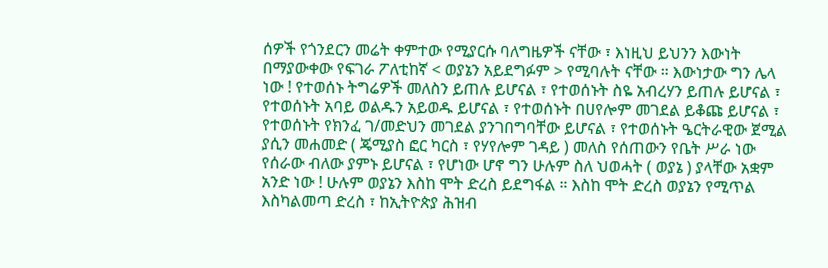ሰዎች የጎንደርን መሬት ቀምተው የሚያርሱ ባለግዜዎች ናቸው ፣ እነዚህ ይህንን እውነት በማያውቀው የፍገራ ፖለቲከኛ < ወያኔን አይደግፉም > የሚባሉት ናቸው ። እውነታው ግን ሌላ ነው ! የተወሰኑ ትግሬዎች መለስን ይጠሉ ይሆናል ፣ የተወሰኑት ስዬ አብረሃን ይጠሉ ይሆናል ፣ የተወሰኑት አባይ ወልዱን አይወዱ ይሆናል ፣ የተወሰኑት በሀየሎም መገደል ይቆጩ ይሆናል ፣ የተወሰኑት የክንፈ ገ/መድህን መገደል ያንገበግባቸው ይሆናል ፣ የተወሰኑት ዔርትራዊው ጀሚል ያሲን መሐመድ ( ጄሚያስ ፎር ካርስ ፣ የሃየሎም ገዳይ ) መለስ የሰጠውን የቤት ሥራ ነው የሰራው ብለው ያምኑ ይሆናል ፣ የሆነው ሆኖ ግን ሁሉም ስለ ህወሓት ( ወያኔ ) ያላቸው አቋም አንድ ነው ! ሁሉም ወያኔን እስከ ሞት ድረስ ይደግፋል ። እስከ ሞት ድረስ ወያኔን የሚጥል እስካልመጣ ድረስ ፣ ከኢትዮጵያ ሕዝብ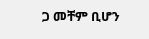ጋ መቸም ቢሆን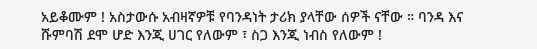አይቆሙም ! አስታውሱ አብዛኛዎቹ የባንዳነት ታሪክ ያላቸው ሰዎች ናቸው ። ባንዳ እና ሹምባሽ ደሞ ሆድ እንጂ ሀገር የለውም ፣ ስጋ እንጂ ነብስ የለውም !